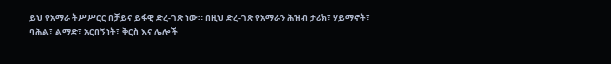ይህ የአማራ ትሥሥርር በቻይና ይፋዊ ድረ-ገጽ ነው። በዚህ ድረ-ገጽ የአማራን ሕዝብ ታሪክ፣ ሃይማኖት፣ ባሕል፣ ልማድ፣ አርበኝነት፣ ቅርስ እና ሌሎች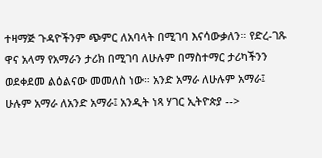ተዛማጅ ጉዳዮችንም ጭምር ለአባላት በሚገባ እናሳውቃለን። የድረ-ገጹ ዋና አላማ የአማራን ታሪክ በሚገባ ለሁሉም በማስተማር ታሪካችንን ወደቀደመ ልዕልናው መመለስ ነው። አንድ አማራ ለሁሉም አማራ፤ ሁሉም አማራ ለአንድ አማራ፤ አንዲት ነጻ ሃገር ኢትዮጵያ -->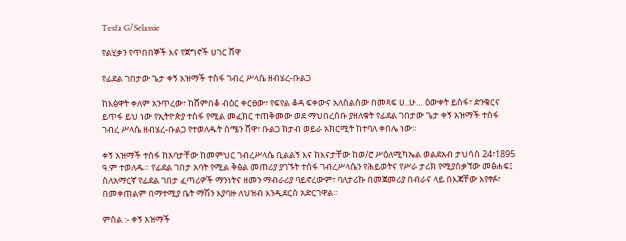Tesfa G/Selassie

የልሂቃን የጥበበኞች እና የጀግኖች ሀገር ሸዋ

የፊደል ገበታው ጌታ ቀኝ አዝማች ተስፋ ገብረ ሥላሴ ዘብሄረ-ቡልጋ

ከእፅዋት ቀለም አንጥረው፣ ከሸምበቆ ብዕር ቀርፀው፣ የፍየል ቆዳ ፍቀውና አለስልሰው በመጻፍ ሀ..ሁ… ዕውቀት ይስፋ፣ ድንቁርና ይጥፋ ይህ ነው የኢትዮጵያ ተስፋ የሚል መፈክር ተጠቅመው ወደ ማህበረሰቡ ያዘለቁት የፊደል ገበታው ጌታ ቀኝ አዝማች ተስፋ ገብረ ሥላሴ ዘብሄረ-ቡልጋ የተወለዱት ሰሜን ሸዋ፣ ቡልጋ ክታብ ወይራ አክርሚት ከተባለ ቀበሌ ነው።

ቀኝ አዝማች ተስፋ ከአባታቸው ከመምህር ገብረሥላሴ ቢልልኝ እና ከእናታቸው ከወ/ሮ ሥዕለሚካኤል ወልደአብ ታህሳስ 24፣1895 ዓ.ም ተወለዱ። የፊደል ገበታ አባት የሚል ቅፅል መጠሪያ ያገኙት ተስፋ ገብረሥላሴን የሕይወትና የሥራ ታሪክ የሚያስቃኘው መፅሐፍ፤ ስለአማርኛ የፊደል ገበታ ፈጣሪዎች ማንነትና ዘመን ማብራሪያ ባይኖረውም፣ ባለታሪኩ በመጀመሪያ በብራና ላይ በእጃቸው እየፃፉ፣ በመቀጠልም በማተሚያ ቤት ማሽን እያባዙ ለህዝብ እንዲደርስ አድርገዋል።

ምስል :- ቀኝ አዝማች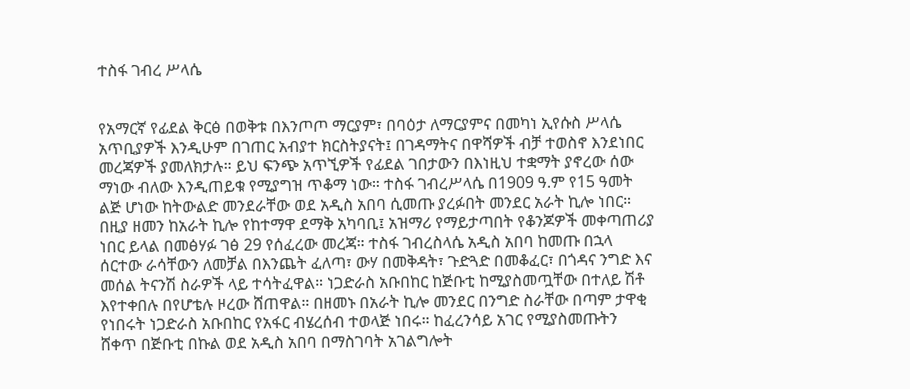ተስፋ ገብረ ሥላሴ


የአማርኛ የፊደል ቅርፅ በወቅቱ በእንጦጦ ማርያም፣ በባዕታ ለማርያምና በመካነ ኢየሱስ ሥላሴ አጥቢያዎች እንዲሁም በገጠር አብያተ ክርስትያናት፤ በገዳማትና በዋሻዎች ብቻ ተወስኖ እንደነበር መረጃዎች ያመለክታሉ። ይህ ፍንጭ አጥኚዎች የፊደል ገበታውን በእነዚህ ተቋማት ያኖረው ሰው ማነው ብለው እንዲጠይቁ የሚያግዝ ጥቆማ ነው። ተስፋ ገብረሥላሴ በ1909 ዓ.ም የ15 ዓመት ልጅ ሆነው ከትውልድ መንደራቸው ወደ አዲስ አበባ ሲመጡ ያረፉበት መንደር አራት ኪሎ ነበር። በዚያ ዘመን ከአራት ኪሎ የከተማዋ ደማቅ አካባቢ፤ አዝማሪ የማይታጣበት የቆንጆዎች መቀጣጠሪያ ነበር ይላል በመፅሃፉ ገፅ 29 የሰፈረው መረጃ። ተስፋ ገብረስላሴ አዲስ አበባ ከመጡ በኋላ ሰርተው ራሳቸውን ለመቻል በእንጨት ፈለጣ፣ ውሃ በመቅዳት፣ ጉድጓድ በመቆፈር፣ በጎዳና ንግድ እና መሰል ትናንሽ ስራዎች ላይ ተሳትፈዋል። ነጋድራስ አቡበከር ከጅቡቲ ከሚያስመጧቸው በተለይ ሽቶ እየተቀበሉ በየሆቴሉ ዞረው ሸጠዋል። በዘመኑ በአራት ኪሎ መንደር በንግድ ስራቸው በጣም ታዋቂ የነበሩት ነጋድራስ አቡበከር የአፋር ብሄረሰብ ተወላጅ ነበሩ። ከፈረንሳይ አገር የሚያስመጡትን ሸቀጥ በጅቡቲ በኩል ወደ አዲስ አበባ በማስገባት አገልግሎት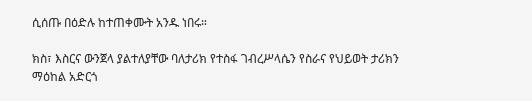ሲሰጡ በዕድሉ ከተጠቀሙት አንዱ ነበሩ።

ክስ፣ እስርና ውንጀላ ያልተለያቸው ባለታሪክ የተስፋ ገብረሥላሴን የስራና የህይወት ታሪክን ማዕከል አድርጎ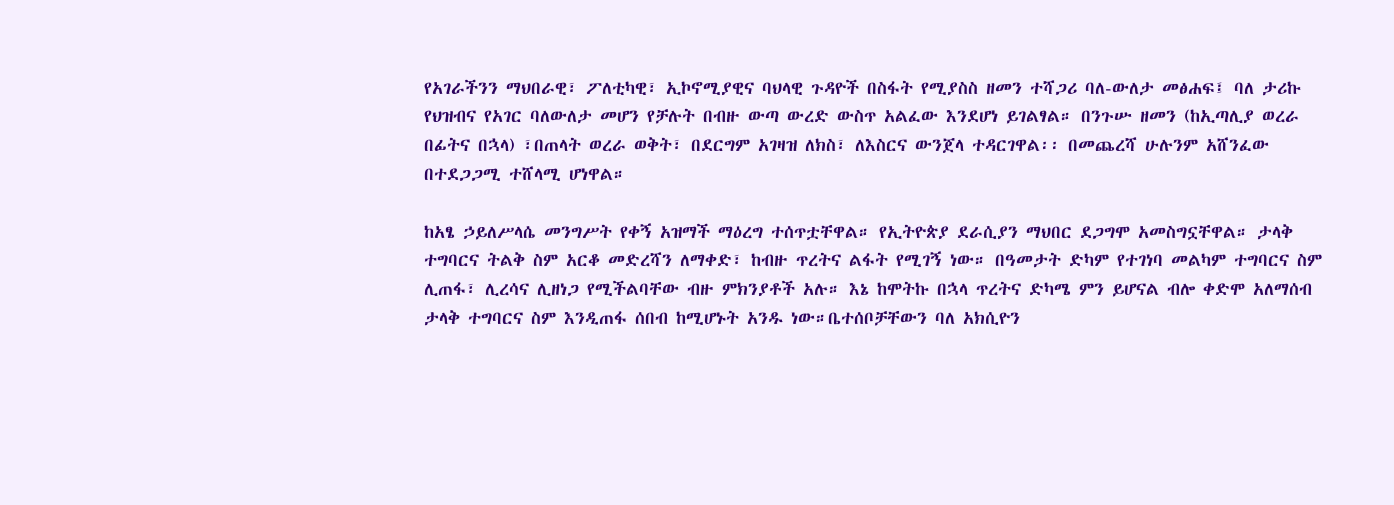የአገራችንን ማህበራዊ፣ ፖለቲካዊ፣ ኢኮኖሚያዊና ባህላዊ ጉዳዮች በስፋት የሚያስስ ዘመን ተሻጋሪ ባለ-ውለታ መፅሐፍ፤ ባለ ታሪኩ የህዝብና የአገር ባለውለታ መሆን የቻሉት በብዙ ውጣ ውረድ ውስጥ አልፈው እንደሆነ ይገልፃል። በንጉሡ ዘመን (ከኢጣሊያ ወረራ በፊትና በኋላ) ፣በጠላት ወረራ ወቅት፣ በደርግም አገዛዝ ለክስ፣ ለእስርና ውንጀላ ተዳርገዋል፡፡ በመጨረሻ ሁሉንም አሸንፈው በተደጋጋሚ ተሸላሚ ሆነዋል።

ከአፄ ኃይለሥላሴ መንግሥት የቀኝ አዝማች ማዕረግ ተሰጥቷቸዋል። የኢትዮጵያ ደራሲያን ማህበር ደጋግሞ አመስግኗቸዋል። ታላቅ ተግባርና ትልቅ ስም አርቆ መድረሻን ለማቀድ፣ ከብዙ ጥረትና ልፋት የሚገኝ ነው። በዓመታት ድካም የተገነባ መልካም ተግባርና ስም ሊጠፋ፣ ሊረሳና ሊዘነጋ የሚችልባቸው ብዙ ምክንያቶች አሉ። እኔ ከሞትኩ በኋላ ጥረትና ድካሜ ምን ይሆናል ብሎ ቀድሞ አለማሰብ ታላቅ ተግባርና ስም እንዲጠፋ ሰበብ ከሚሆኑት አንዱ ነው።ቤተሰቦቻቸውን ባለ አክሲዮን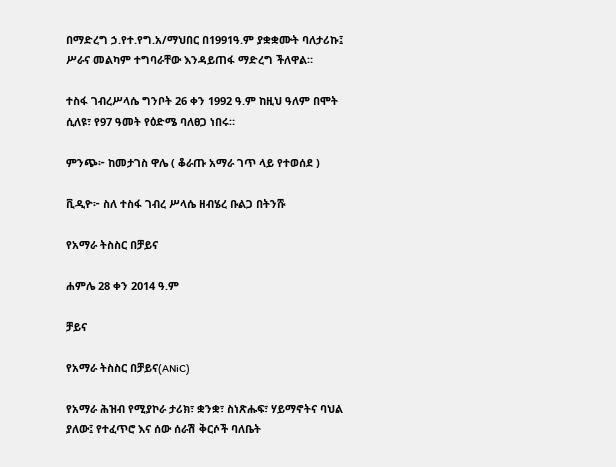በማድረግ ኃ.የተ.የግ.አ/ማህበር በ1991ዓ.ም ያቋቋሙት ባለታሪኩ፤ ሥራና መልካም ተግባራቸው እንዳይጠፋ ማድረግ ችለዋል።

ተስፋ ገብረሥላሴ ግንቦት 26 ቀን 1992 ዓ.ም ከዚህ ዓለም በሞት ሲለዩ፣ የ97 ዓመት የዕድሜ ባለፀጋ ነበሩ።

ምንጭ፦ ከመታገስ ዋሌ ( ቆራጡ አማራ ገጥ ላይ የተወሰደ )

ቪዲዮ፦ ስለ ተስፋ ገብረ ሥላሴ ዘብሄረ ቡልጋ በትንሹ

የአማራ ትስስር በቻይና

ሐምሌ 28 ቀን 2014 ዓ.ም

ቻይና

የአማራ ትስስር በቻይና(ANiC)

የአማራ ሕዝብ የሚያኮራ ታሪክ፣ ቋንቋ፣ ስነጽሑፍ፣ ሃይማኖትና ባህል ያለው፤ የተፈጥሮ እና ሰው ሰራሽ ቅርሶች ባለቤት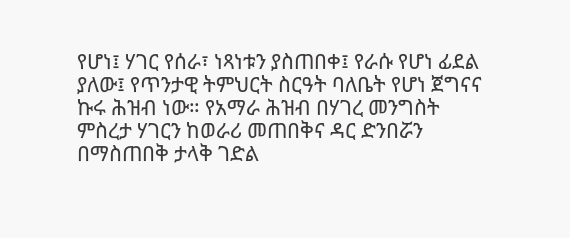የሆነ፤ ሃገር የሰራ፣ ነጻነቱን ያስጠበቀ፤ የራሱ የሆነ ፊደል ያለው፤ የጥንታዊ ትምህርት ስርዓት ባለቤት የሆነ ጀግናና ኩሩ ሕዝብ ነው። የአማራ ሕዝብ በሃገረ መንግስት ምስረታ ሃገርን ከወራሪ መጠበቅና ዳር ድንበሯን በማስጠበቅ ታላቅ ገድል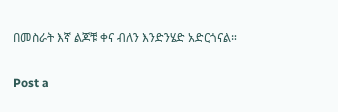በመስራት እኛ ልጆቹ ቀና ብለን እንድንሄድ አድርጎናል።

Post a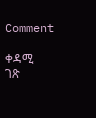Comment

ቀዳሚ ገጽ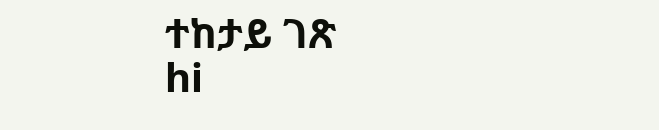ተከታይ ገጽ
hi